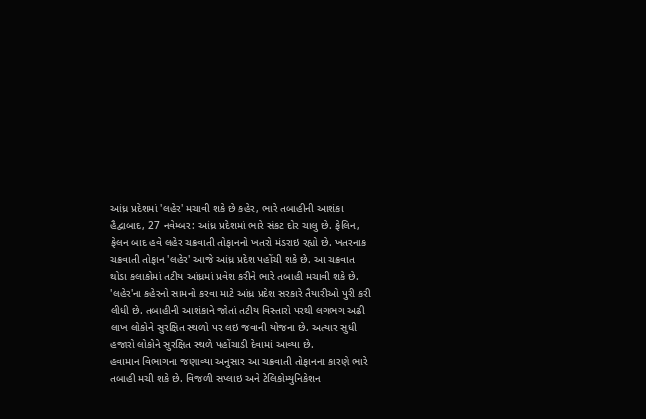આંધ્ર પ્રદેશમાં 'લહેર' મચાવી શકે છે કહેર, ભારે તબાહીની આશંકા
હૈદ્વાબાદ, 27 નવેમ્બર: આંધ્ર પ્રદેશમાં ભારે સંકટ દોર ચાલુ છે. ફેલિન, ફેલન બાદ હવે લહેર ચક્રવાતી તોફાનનો ખતરો મંડરાઇ રહ્યો છે. ખતરનાક ચક્રવાતી તોફાન 'લહેર' આજે આંધ્ર પ્રદેશ પહોંચી શકે છે. આ ચક્રવાત થોડા કલાકોમાં તટીય આંધ્રમાં પ્રવેશ કરીને ભારે તબાહી મચાવી શકે છે. 'લહેર'ના કહેરનો સામનો કરવા માટે આંધ્ર પ્રદેશ સરકારે તૈયારીઓ પુરી કરી લીધી છે. તબાહીની આશંકાને જોતાં તટીય વિસ્તારો પરથી લગભગ અઢી લાખ લોકોને સુરક્ષિત સ્થળો પર લઇ જવાની યોજના છે. અત્યાર સુધી હજારો લોકોને સુરક્ષિત સ્થળે પહોંચાડી દેવામાં આવ્યા છે.
હવામાન વિભાગના જણાવ્યા અનુસાર આ ચક્રવાતી તોફાનના કારણે ભારે તબાહી મચી શકે છે. વિજળી સપ્લાઇ અને ટેલિકોમ્યુનિકેશન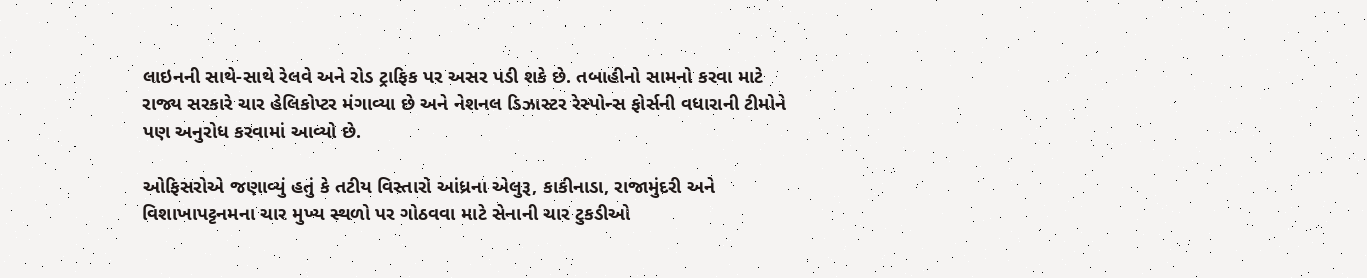લાઇનની સાથે-સાથે રેલવે અને રોડ ટ્રાફિક પર અસર પડી શકે છે. તબાહીનો સામનો કરવા માટે રાજ્ય સરકારે ચાર હેલિકોપ્ટર મંગાવ્યા છે અને નેશનલ ડિઝાસ્ટર રેસ્પોન્સ ફોર્સની વધારાની ટીમોને પણ અનુરોધ કરવામાં આવ્યો છે.

ઓફિસરોએ જણાવ્યું હતું કે તટીય વિસ્તારો આંધ્રના એલુરૂ, કાકીનાડા, રાજામુંદરી અને વિશાખાપટ્ટનમના ચાર મુખ્ય સ્થળો પર ગોઠવવા માટે સેનાની ચાર ટુકડીઓ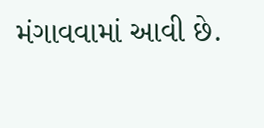મંગાવવામાં આવી છે.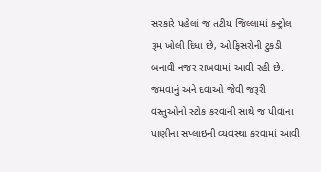સરકારે પહેલાં જ તટીય જિલ્લામાં કન્ટ્રોલ રૂમ ખોલી દિધા છે, ઓફિસરોની ટુકડી બનાવી નજર રાખવામાં આવી રહી છે. જમવાનું અને દવાઓ જેવી જરૂરી વસ્તુઓનો સ્ટોક કરવાની સાથે જ પીવાના પાણીના સપ્લાઇની વ્યવસ્થા કરવામાં આવી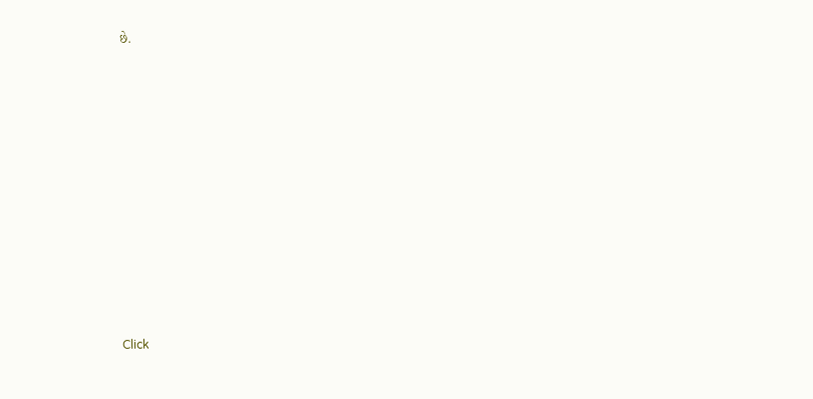છે.












Click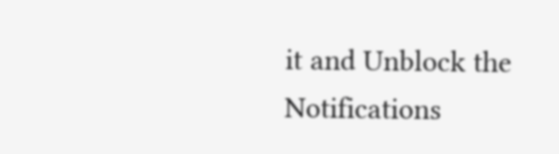it and Unblock the Notifications